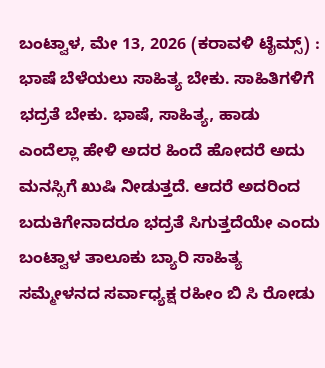ಬಂಟ್ವಾಳ, ಮೇ 13, 2026 (ಕರಾವಳಿ ಟೈಮ್ಸ್) : ಭಾಷೆ ಬೆಳೆಯಲು ಸಾಹಿತ್ಯ ಬೇಕು. ಸಾಹಿತಿಗಳಿಗೆ ಭದ್ರತೆ ಬೇಕು. ಭಾಷೆ, ಸಾಹಿತ್ಯ, ಹಾಡು ಎಂದೆಲ್ಲಾ ಹೇಳಿ ಅದರ ಹಿಂದೆ ಹೋದರೆ ಅದು ಮನಸ್ಸಿಗೆ ಖುಷಿ ನೀಡುತ್ತದೆ. ಆದರೆ ಅದರಿಂದ ಬದುಕಿಗೇನಾದರೂ ಭದ್ರತೆ ಸಿಗುತ್ತದೆಯೇ ಎಂದು ಬಂಟ್ವಾಳ ತಾಲೂಕು ಬ್ಯಾರಿ ಸಾಹಿತ್ಯ ಸಮ್ಮೇಳನದ ಸರ್ವಾಧ್ಯಕ್ಷ ರಹೀಂ ಬಿ ಸಿ ರೋಡು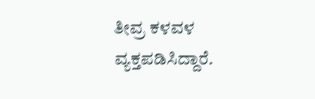ತೀವ್ರ ಕಳವಳ ವ್ಯಕ್ತಪಡಿಸಿದ್ದಾರೆ.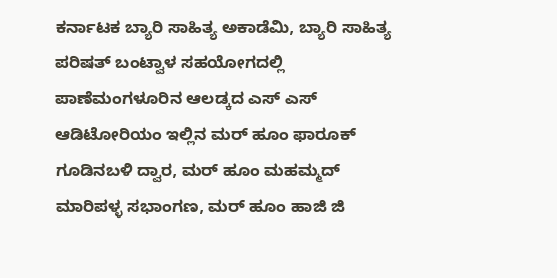ಕರ್ನಾಟಕ ಬ್ಯಾರಿ ಸಾಹಿತ್ಯ ಅಕಾಡೆಮಿ, ಬ್ಯಾರಿ ಸಾಹಿತ್ಯ ಪರಿಷತ್ ಬಂಟ್ವಾಳ ಸಹಯೋಗದಲ್ಲಿ ಪಾಣೆಮಂಗಳೂರಿನ ಆಲಡ್ಕದ ಎಸ್ ಎಸ್ ಆಡಿಟೋರಿಯಂ ಇಲ್ಲಿನ ಮರ್ ಹೂಂ ಫಾರೂಕ್ ಗೂಡಿನಬಳಿ ದ್ವಾರ, ಮರ್ ಹೂಂ ಮಹಮ್ಮದ್ ಮಾರಿಪಳ್ಳ ಸಭಾಂಗಣ, ಮರ್ ಹೂಂ ಹಾಜಿ ಜಿ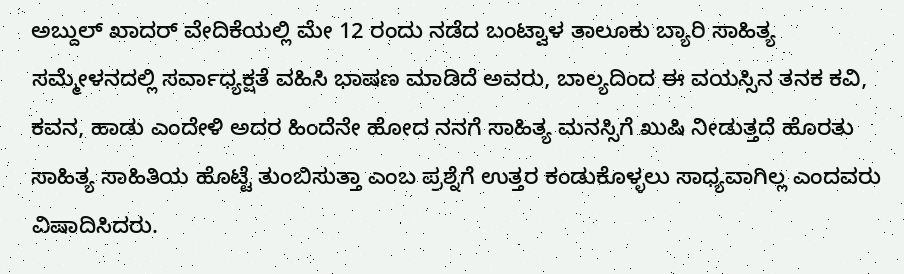ಅಬ್ದುಲ್ ಖಾದರ್ ವೇದಿಕೆಯಲ್ಲಿ ಮೇ 12 ರಂದು ನಡೆದ ಬಂಟ್ವಾಳ ತಾಲೂಕು ಬ್ಯಾರಿ ಸಾಹಿತ್ಯ ಸಮ್ಮೇಳನದಲ್ಲಿ ಸರ್ವಾಧ್ಯಕ್ಷತೆ ವಹಿಸಿ ಭಾಷಣ ಮಾಡಿದೆ ಅವರು, ಬಾಲ್ಯದಿಂದ ಈ ವಯಸ್ಸಿನ ತನಕ ಕವಿ, ಕವನ, ಹಾಡು ಎಂದೇಳಿ ಅದರ ಹಿಂದೆನೇ ಹೋದ ನನಗೆ ಸಾಹಿತ್ಯ ಮನಸ್ಸಿಗೆ ಖುಷಿ ನೀಡುತ್ತದೆ ಹೊರತು ಸಾಹಿತ್ಯ ಸಾಹಿತಿಯ ಹೊಟ್ಟೆ ತುಂಬಿಸುತ್ತಾ ಎಂಬ ಪ್ರಶ್ನೆಗೆ ಉತ್ತರ ಕಂಡುಕೊಳ್ಳಲು ಸಾಧ್ಯವಾಗಿಲ್ಲ ಎಂದವರು ವಿಷಾದಿಸಿದರು.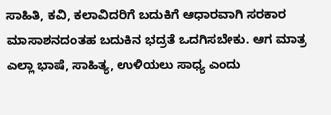ಸಾಹಿತಿ, ಕವಿ, ಕಲಾವಿದರಿಗೆ ಬದುಕಿಗೆ ಆಧಾರವಾಗಿ ಸರಕಾರ ಮಾಸಾಶನದಂತಹ ಬದುಕಿನ ಭದ್ರತೆ ಒದಗಿಸಬೇಕು. ಆಗ ಮಾತ್ರ ಎಲ್ಲಾ ಭಾಷೆ, ಸಾಹಿತ್ಯ, ಉಳಿಯಲು ಸಾಧ್ಯ ಎಂದು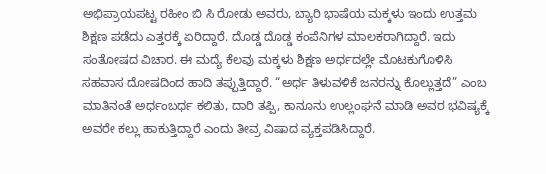ಅಭಿಪ್ರಾಯಪಟ್ಟ ರಹೀಂ ಬಿ ಸಿ ರೋಡು ಅವರು, ಬ್ಯಾರಿ ಭಾಷೆಯ ಮಕ್ಕಳು ಇಂದು ಉತ್ತಮ ಶಿಕ್ಷಣ ಪಡೆದು ಎತ್ತರಕ್ಕೆ ಏರಿದ್ದಾರೆ. ದೊಡ್ಡ ದೊಡ್ಡ ಕಂಪೆನಿಗಳ ಮಾಲಕರಾಗಿದ್ದಾರೆ. ಇದು ಸಂತೋಷದ ವಿಚಾರ. ಈ ಮದ್ಯೆ ಕೆಲವು ಮಕ್ಕಳು ಶಿಕ್ಷಣ ಅರ್ಧದಲ್ಲೇ ಮೊಟಕುಗೊಳಿಸಿ ಸಹವಾಸ ದೋಷದಿಂದ ಹಾದಿ ತಪ್ಪುತ್ತಿದ್ದಾರೆ. “ಅರ್ಧ ತಿಳುವಳಿಕೆ ಜನರನ್ನು ಕೊಲ್ಲುತ್ತದೆ” ಎಂಬ ಮಾತಿನಂತೆ ಅರ್ಧಂಬರ್ಧ ಕಲಿತು, ದಾರಿ ತಪ್ಪಿ, ಕಾನೂನು ಉಲ್ಲಂಘನೆ ಮಾಡಿ ಅವರ ಭವಿಷ್ಯಕ್ಕೆ ಅವರೇ ಕಲ್ಲು ಹಾಕುತ್ತಿದ್ದಾರೆ ಎಂದು ತೀವ್ರ ವಿಷಾದ ವ್ಯಕ್ತಪಡಿಸಿದ್ದಾರೆ.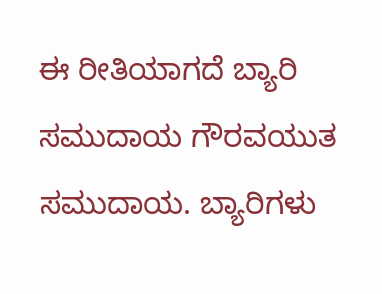ಈ ರೀತಿಯಾಗದೆ ಬ್ಯಾರಿ ಸಮುದಾಯ ಗೌರವಯುತ ಸಮುದಾಯ. ಬ್ಯಾರಿಗಳು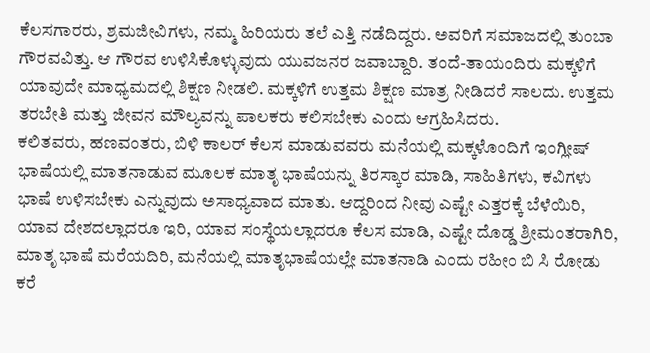ಕೆಲಸಗಾರರು, ಶ್ರಮಜೀವಿಗಳು, ನಮ್ಮ ಹಿರಿಯರು ತಲೆ ಎತ್ತಿ ನಡೆದಿದ್ದರು. ಅವರಿಗೆ ಸಮಾಜದಲ್ಲಿ ತುಂಬಾ ಗೌರವವಿತ್ತು. ಆ ಗೌರವ ಉಳಿಸಿಕೊಳ್ಳುವುದು ಯುವಜನರ ಜವಾಬ್ದಾರಿ. ತಂದೆ-ತಾಯಂದಿರು ಮಕ್ಕಳಿಗೆ ಯಾವುದೇ ಮಾಧ್ಯಮದಲ್ಲಿ ಶಿಕ್ಷಣ ನೀಡಲಿ. ಮಕ್ಕಳಿಗೆ ಉತ್ತಮ ಶಿಕ್ಷಣ ಮಾತ್ರ ನೀಡಿದರೆ ಸಾಲದು. ಉತ್ತಮ ತರಬೇತಿ ಮತ್ತು ಜೀವನ ಮೌಲ್ಯವನ್ನು ಪಾಲಕರು ಕಲಿಸಬೇಕು ಎಂದು ಆಗ್ರಹಿಸಿದರು.
ಕಲಿತವರು, ಹಣವಂತರು, ಬಿಳಿ ಕಾಲರ್ ಕೆಲಸ ಮಾಡುವವರು ಮನೆಯಲ್ಲಿ ಮಕ್ಕಳೊಂದಿಗೆ ಇಂಗ್ಲೀಷ್ ಭಾಷೆಯಲ್ಲಿ ಮಾತನಾಡುವ ಮೂಲಕ ಮಾತೃ ಭಾಷೆಯನ್ನು ತಿರಸ್ಕಾರ ಮಾಡಿ, ಸಾಹಿತಿಗಳು, ಕವಿಗಳು ಭಾಷೆ ಉಳಿಸಬೇಕು ಎನ್ನುವುದು ಅಸಾಧ್ಯವಾದ ಮಾತು. ಆದ್ದರಿಂದ ನೀವು ಎಷ್ಟೇ ಎತ್ತರಕ್ಕೆ ಬೆಳೆಯಿರಿ, ಯಾವ ದೇಶದಲ್ಲಾದರೂ ಇರಿ, ಯಾವ ಸಂಸ್ಥೆಯಲ್ಲಾದರೂ ಕೆಲಸ ಮಾಡಿ, ಎಷ್ಟೇ ದೊಡ್ಡ ಶ್ರೀಮಂತರಾಗಿರಿ, ಮಾತೃ ಭಾಷೆ ಮರೆಯದಿರಿ, ಮನೆಯಲ್ಲಿ ಮಾತೃಭಾಷೆಯಲ್ಲೇ ಮಾತನಾಡಿ ಎಂದು ರಹೀಂ ಬಿ ಸಿ ರೋಡು ಕರೆ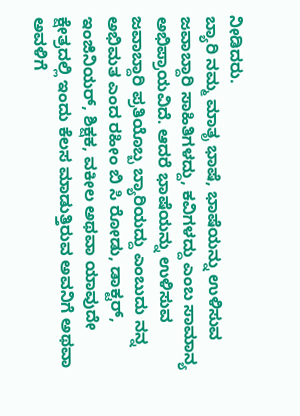ನೀಡಿದರು.
ಬ್ಯಾರಿ ನಮ್ಮ ಮಾತೃ ಭಾಷೆ, ಭಾಷೆಯನ್ನು ಉಳಿಸುವ ಜವಾಬ್ದಾರಿ ಸಾಹಿತಿಗಳದ್ದು, ಕವಿಗಳದ್ದು ಎಂಬ ಸಾಮಾನ್ಯ ಅಭಿಪ್ರಾಯವಿದೆ. ಆದರೆ ಭಾಷೆಯನ್ನು ಉಳಿಸುವ ಜವಾಬ್ದಾರಿ ಪ್ರತಿಯೊಬ್ಬ ಬ್ಯಾರಿಯದ್ದು ಎಂಬುದು ನನ್ನ ಅಭಿಮತ ಎಂದ ರಹೀಂ ಬಿ ಸಿ ರೋಡು, ಡಾಕ್ಟರ್, ಇಂಜಿನಿಯರ್, ಶಿಕ್ಷಕ, ವಕೀಲ ಅಥವಾ ಯಾವುದೇ ಕ್ಷೇತ್ರದಲ್ಲಿ ಇಂದು ಕೆಲಸ ಮಾಡುತ್ತಿರುವ ಅವನಿಗೆ ಅಥವಾ ಅವಳಿಗೆ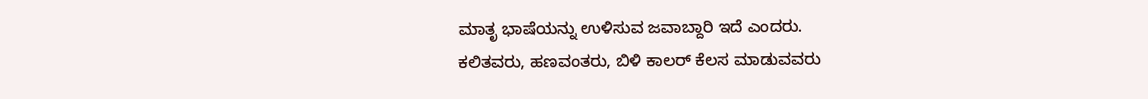ಮಾತೃ ಭಾಷೆಯನ್ನು ಉಳಿಸುವ ಜವಾಬ್ದಾರಿ ಇದೆ ಎಂದರು.
ಕಲಿತವರು, ಹಣವಂತರು, ಬಿಳಿ ಕಾಲರ್ ಕೆಲಸ ಮಾಡುವವರು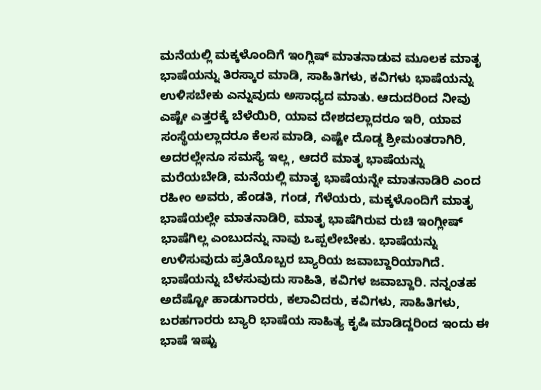ಮನೆಯಲ್ಲಿ ಮಕ್ಕಳೊಂದಿಗೆ ಇಂಗ್ಲಿಷ್ ಮಾತನಾಡುವ ಮೂಲಕ ಮಾತೃ ಭಾಷೆಯನ್ನು ತಿರಸ್ಕಾರ ಮಾಡಿ, ಸಾಹಿತಿಗಳು, ಕವಿಗಳು ಭಾಷೆಯನ್ನು ಉಳಿಸಬೇಕು ಎನ್ನುವುದು ಅಸಾಧ್ಯದ ಮಾತು. ಆದುದರಿಂದ ನೀವು ಎಷ್ಟೇ ಎತ್ತರಕ್ಕೆ ಬೆಳೆಯಿರಿ, ಯಾವ ದೇಶದಲ್ಲಾದರೂ ಇರಿ, ಯಾವ ಸಂಸ್ಥೆಯಲ್ಲಾದರೂ ಕೆಲಸ ಮಾಡಿ, ಎಷ್ಟೇ ದೊಡ್ಡ ಶ್ರೀಮಂತರಾಗಿರಿ, ಅದರಲ್ಲೇನೂ ಸಮಸ್ಯೆ ಇಲ್ಲ, ಆದರೆ ಮಾತೃ ಭಾಷೆಯನ್ನು ಮರೆಯಬೇಡಿ, ಮನೆಯಲ್ಲಿ ಮಾತೃ ಭಾಷೆಯನ್ನೇ ಮಾತನಾಡಿರಿ ಎಂದ ರಹೀಂ ಅವರು, ಹೆಂಡತಿ, ಗಂಡ, ಗೆಳೆಯರು, ಮಕ್ಕಳೊಂದಿಗೆ ಮಾತೃ ಭಾಷೆಯಲ್ಲೇ ಮಾತನಾಡಿರಿ, ಮಾತೃ ಭಾಷೆಗಿರುವ ರುಚಿ ಇಂಗ್ಲೀಷ್ ಭಾಷೆಗಿಲ್ಲ ಎಂಬುದನ್ನು ನಾವು ಒಪ್ಪಲೇಬೇಕು. ಭಾಷೆಯನ್ನು ಉಳಿಸುವುದು ಪ್ರತಿಯೊಬ್ಬರ ಬ್ಯಾರಿಯ ಜವಾಬ್ದಾರಿಯಾಗಿದೆ. ಭಾಷೆಯನ್ನು ಬೆಳಸುವುದು ಸಾಹಿತಿ, ಕವಿಗಳ ಜವಾಬ್ದಾರಿ. ನನ್ನಂತಹ ಅದೆಷ್ಟೋ ಹಾಡುಗಾರರು, ಕಲಾವಿದರು, ಕವಿಗಳು, ಸಾಹಿತಿಗಳು, ಬರಹಗಾರರು ಬ್ಯಾರಿ ಭಾಷೆಯ ಸಾಹಿತ್ಯ ಕೃಷಿ ಮಾಡಿದ್ದರಿಂದ ಇಂದು ಈ ಭಾಷೆ ಇಷ್ಟು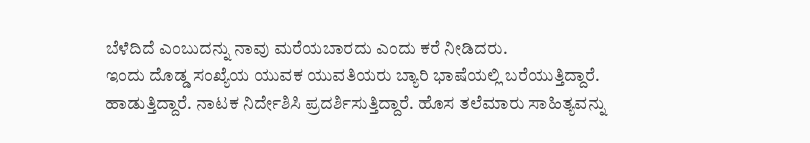ಬೆಳೆದಿದೆ ಎಂಬುದನ್ನು ನಾವು ಮರೆಯಬಾರದು ಎಂದು ಕರೆ ನೀಡಿದರು.
ಇಂದು ದೊಡ್ಡ ಸಂಖ್ಯೆಯ ಯುವಕ ಯುವತಿಯರು ಬ್ಯಾರಿ ಭಾಷೆಯಲ್ಲಿ ಬರೆಯುತ್ತಿದ್ದಾರೆ. ಹಾಡುತ್ತಿದ್ದಾರೆ. ನಾಟಕ ನಿರ್ದೇಶಿಸಿ ಪ್ರದರ್ಶಿಸುತ್ತಿದ್ದಾರೆ. ಹೊಸ ತಲೆಮಾರು ಸಾಹಿತ್ಯವನ್ನು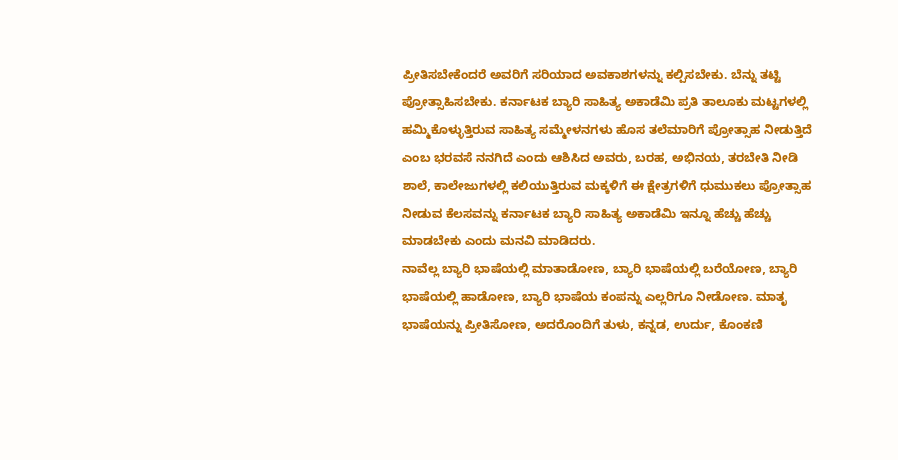ಪ್ರೀತಿಸಬೇಕೆಂದರೆ ಅವರಿಗೆ ಸರಿಯಾದ ಅವಕಾಶಗಳನ್ನು ಕಲ್ಪಿಸಬೇಕು. ಬೆನ್ನು ತಟ್ಟಿ ಪ್ರೋತ್ಸಾಹಿಸಬೇಕು. ಕರ್ನಾಟಕ ಬ್ಯಾರಿ ಸಾಹಿತ್ಯ ಅಕಾಡೆಮಿ ಪ್ರತಿ ತಾಲೂಕು ಮಟ್ಟಗಳಲ್ಲಿ ಹಮ್ಮಿಕೊಳ್ಳುತ್ತಿರುವ ಸಾಹಿತ್ಯ ಸಮ್ಮೇಳನಗಳು ಹೊಸ ತಲೆಮಾರಿಗೆ ಪ್ರೋತ್ಸಾಹ ನೀಡುತ್ತಿದೆ ಎಂಬ ಭರವಸೆ ನನಗಿದೆ ಎಂದು ಆಶಿಸಿದ ಅವರು, ಬರಹ, ಅಭಿನಯ, ತರಬೇತಿ ನೀಡಿ ಶಾಲೆ, ಕಾಲೇಜುಗಳಲ್ಲಿ ಕಲಿಯುತ್ತಿರುವ ಮಕ್ಕಳಿಗೆ ಈ ಕ್ಷೇತ್ರಗಳಿಗೆ ಧುಮುಕಲು ಪ್ರೋತ್ಸಾಹ ನೀಡುವ ಕೆಲಸವನ್ನು ಕರ್ನಾಟಕ ಬ್ಯಾರಿ ಸಾಹಿತ್ಯ ಅಕಾಡೆಮಿ ಇನ್ನೂ ಹೆಚ್ಚು ಹೆಚ್ಚು ಮಾಡಬೇಕು ಎಂದು ಮನವಿ ಮಾಡಿದರು.
ನಾವೆಲ್ಲ ಬ್ಯಾರಿ ಭಾಷೆಯಲ್ಲಿ ಮಾತಾಡೋಣ, ಬ್ಯಾರಿ ಭಾಷೆಯಲ್ಲಿ ಬರೆಯೋಣ, ಬ್ಯಾರಿ ಭಾಷೆಯಲ್ಲಿ ಹಾಡೋಣ, ಬ್ಯಾರಿ ಭಾಷೆಯ ಕಂಪನ್ನು ಎಲ್ಲರಿಗೂ ನೀಡೋಣ. ಮಾತೃ ಭಾಷೆಯನ್ನು ಪ್ರೀತಿಸೋಣ, ಅದರೊಂದಿಗೆ ತುಳು, ಕನ್ನಡ, ಉರ್ದು, ಕೊಂಕಣಿ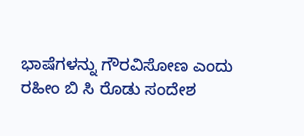ಭಾಷೆಗಳನ್ನು ಗೌರವಿಸೋಣ ಎಂದು ರಹೀಂ ಬಿ ಸಿ ರೊಡು ಸಂದೇಶ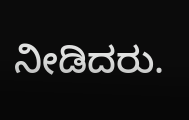ನೀಡಿದರು.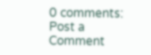0 comments:
Post a Comment